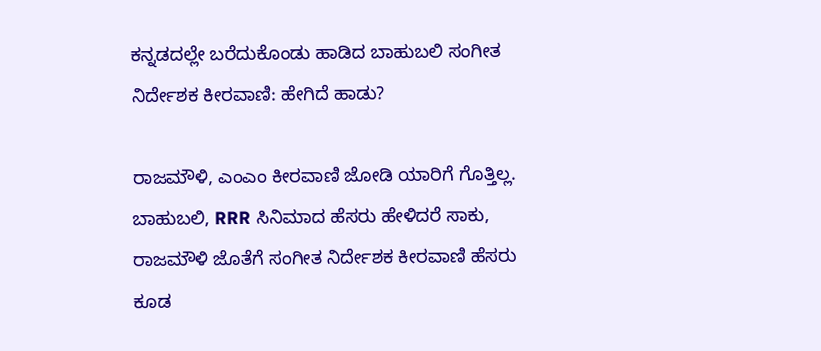ಕನ್ನಡದಲ್ಲೇ ಬರೆದುಕೊಂಡು ಹಾಡಿದ ಬಾಹುಬಲಿ ಸಂಗೀತ ನಿರ್ದೇಶಕ ಕೀರವಾಣಿ: ಹೇಗಿದೆ ಹಾಡು?

ರಾಜಮೌಳಿ, ಎಂಎಂ ಕೀರವಾಣಿ ಜೋಡಿ ಯಾರಿಗೆ ಗೊತ್ತಿಲ್ಲ. ಬಾಹುಬಲಿ, RRR ಸಿನಿಮಾದ ಹೆಸರು ಹೇಳಿದರೆ ಸಾಕು, ರಾಜಮೌಳಿ ಜೊತೆಗೆ ಸಂಗೀತ ನಿರ್ದೇಶಕ ಕೀರವಾಣಿ ಹೆಸರು ಕೂಡ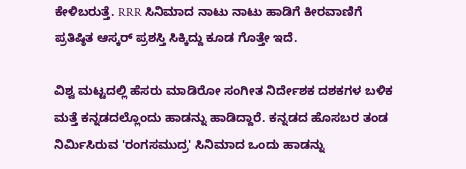ಕೇಳಿಬರುತ್ತೆ. RRR ಸಿನಿಮಾದ ನಾಟು ನಾಟು ಹಾಡಿಗೆ ಕೀರವಾಣಿಗೆ ಪ್ರತಿಷ್ಠಿತ ಆಸ್ಕರ್ ಪ್ರಶಸ್ತಿ ಸಿಕ್ಕಿದ್ದು ಕೂಡ ಗೊತ್ತೇ ಇದೆ.

ವಿಶ್ವ ಮಟ್ಟದಲ್ಲಿ ಹೆಸರು ಮಾಡಿರೋ ಸಂಗೀತ ನಿರ್ದೇಶಕ ದಶಕಗಳ ಬಳಿಕ ಮತ್ತೆ ಕನ್ನಡದಲ್ಲೊಂದು ಹಾಡನ್ನು ಹಾಡಿದ್ದಾರೆ. ಕನ್ನಡದ ಹೊಸಬರ ತಂಡ ನಿರ್ಮಿಸಿರುವ 'ರಂಗಸಮುದ್ರ' ಸಿನಿಮಾದ ಒಂದು ಹಾಡನ್ನು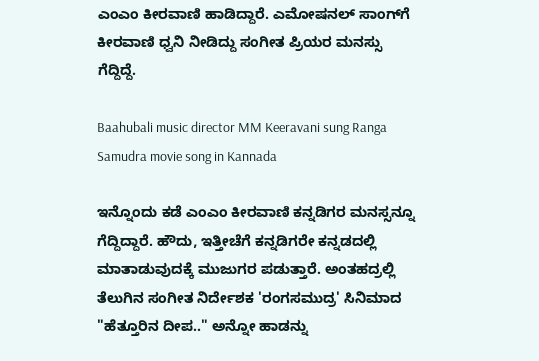ಎಂಎಂ ಕೀರವಾಣಿ ಹಾಡಿದ್ದಾರೆ. ಎಮೋಷನಲ್‌ ಸಾಂಗ್‌ಗೆ ಕೀರವಾಣಿ ಧ್ವನಿ ನೀಡಿದ್ದು ಸಂಗೀತ ಪ್ರಿಯರ ಮನಸ್ಸು ಗೆದ್ದಿದ್ದೆ.

Baahubali music director MM Keeravani sung Ranga Samudra movie song in Kannada

ಇನ್ನೊಂದು ಕಡೆ ಎಂಎಂ ಕೀರವಾಣಿ ಕನ್ನಡಿಗರ ಮನಸ್ಸನ್ನೂ ಗೆದ್ದಿದ್ದಾರೆ. ಹೌದು, ಇತ್ತೀಚೆಗೆ ಕನ್ನಡಿಗರೇ ಕನ್ನಡದಲ್ಲಿ ಮಾತಾಡುವುದಕ್ಕೆ ಮುಜುಗರ ಪಡುತ್ತಾರೆ. ಅಂತಹದ್ರಲ್ಲಿ ತೆಲುಗಿನ ಸಂಗೀತ ನಿರ್ದೇಶಕ 'ರಂಗಸಮುದ್ರ' ಸಿನಿಮಾದ "ಹೆತ್ತೂರಿನ ದೀಪ.." ಅನ್ನೋ ಹಾಡನ್ನು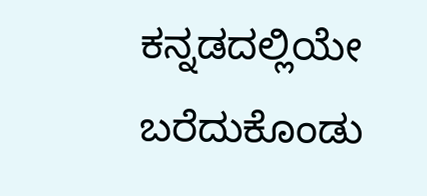ಕನ್ನಡದಲ್ಲಿಯೇ ಬರೆದುಕೊಂಡು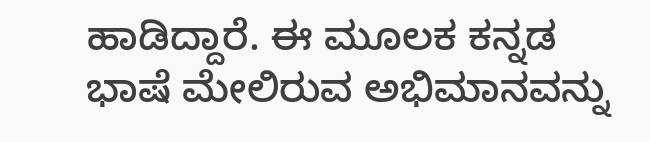ಹಾಡಿದ್ದಾರೆ. ಈ ಮೂಲಕ ಕನ್ನಡ ಭಾಷೆ ಮೇಲಿರುವ ಅಭಿಮಾನವನ್ನು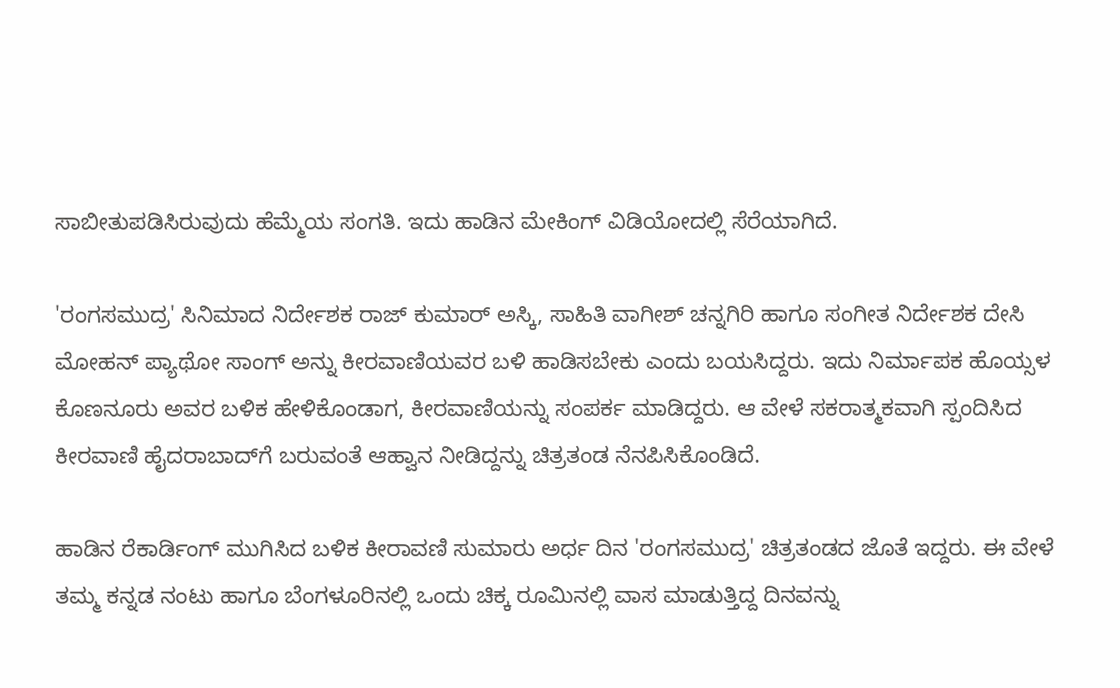ಸಾಬೀತುಪಡಿಸಿರುವುದು ಹೆಮ್ಮೆಯ ಸಂಗತಿ. ಇದು ಹಾಡಿನ ಮೇಕಿಂಗ್ ವಿಡಿಯೋದಲ್ಲಿ ಸೆರೆಯಾಗಿದೆ.

'ರಂಗಸಮುದ್ರ' ಸಿನಿಮಾದ ನಿರ್ದೇಶಕ ರಾಜ್ ಕುಮಾರ್ ಅಸ್ಕಿ, ಸಾಹಿತಿ ವಾಗೀಶ್ ಚನ್ನಗಿರಿ ಹಾಗೂ ಸಂಗೀತ ನಿರ್ದೇಶಕ ದೇಸಿ ಮೋಹನ್ ಪ್ಯಾಥೋ ಸಾಂಗ್ ಅನ್ನು ಕೀರವಾಣಿಯವರ ಬಳಿ ಹಾಡಿಸಬೇಕು ಎಂದು ಬಯಸಿದ್ದರು. ಇದು ನಿರ್ಮಾಪಕ ಹೊಯ್ಸಳ ಕೊಣನೂರು ಅವರ ಬಳಿಕ ಹೇಳಿಕೊಂಡಾಗ, ಕೀರವಾಣಿಯನ್ನು ಸಂಪರ್ಕ ಮಾಡಿದ್ದರು. ಆ ವೇಳೆ ಸಕರಾತ್ಮಕವಾಗಿ ಸ್ಪಂದಿಸಿದ ಕೀರವಾಣಿ ಹೈದರಾಬಾದ್‌ಗೆ ಬರುವಂತೆ ಆಹ್ವಾನ ನೀಡಿದ್ದನ್ನು ಚಿತ್ರತಂಡ ನೆನಪಿಸಿಕೊಂಡಿದೆ.

ಹಾಡಿನ ರೆಕಾರ್ಡಿಂಗ್ ಮುಗಿಸಿದ ಬಳಿಕ ಕೀರಾವಣಿ ಸುಮಾರು ಅರ್ಧ ದಿನ 'ರಂಗಸಮುದ್ರ' ಚಿತ್ರತಂಡದ ಜೊತೆ ಇದ್ದರು. ಈ ವೇಳೆ ತಮ್ಮ ಕನ್ನಡ ನಂಟು ಹಾಗೂ ಬೆಂಗಳೂರಿನಲ್ಲಿ ಒಂದು ಚಿಕ್ಕ ರೂಮಿನಲ್ಲಿ ವಾಸ ಮಾಡುತ್ತಿದ್ದ ದಿನವನ್ನು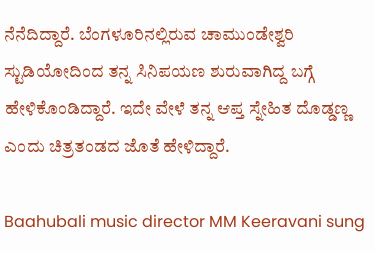ನೆನೆದಿದ್ದಾರೆ. ಬೆಂಗಳೂರಿನಲ್ಲಿರುವ ಚಾಮುಂಡೇಶ್ವರಿ ಸ್ಟುಡಿಯೋದಿಂದ ತನ್ನ ಸಿನಿಪಯಣ ಶುರುವಾಗಿದ್ದ ಬಗ್ಗೆ ಹೇಳಿಕೊಂಡಿದ್ದಾರೆ. ಇದೇ ವೇಳೆ ತನ್ನ ಆಪ್ತ ಸ್ನೇಹಿತ ದೊಡ್ಡಣ್ಣ ಎಂದು ಚಿತ್ರತಂಡದ ಜೊತೆ ಹೇಳಿದ್ದಾರೆ.

Baahubali music director MM Keeravani sung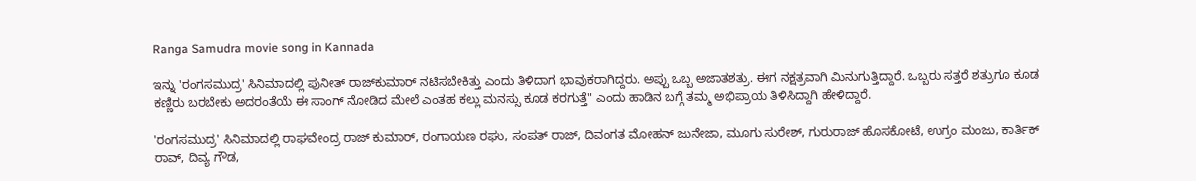Ranga Samudra movie song in Kannada

ಇನ್ನು 'ರಂಗಸಮುದ್ರ' ಸಿನಿಮಾದಲ್ಲಿ ಪುನೀತ್ ರಾಜ್‌ಕುಮಾರ್ ನಟಿಸಬೇಕಿತ್ತು ಎಂದು ತಿಳಿದಾಗ ಭಾವುಕರಾಗಿದ್ದರು. ಅಪ್ಪು ಒಬ್ಬ ಅಜಾತಶತ್ರು. ಈಗ ನಕ್ಷತ್ರವಾಗಿ ಮಿನುಗುತ್ತಿದ್ದಾರೆ. ಒಬ್ಬರು ಸತ್ತರೆ ಶತ್ರುಗೂ ಕೂಡ ಕಣ್ಣಿರು ಬರಬೇಕು ಅದರಂತೆಯೆ ಈ ಸಾಂಗ್ ನೋಡಿದ ಮೇಲೆ ಎಂತಹ ಕಲ್ಲು ಮನಸ್ಸು ಕೂಡ ಕರಗುತ್ತೆ" ಎಂದು ಹಾಡಿನ ಬಗ್ಗೆ ತಮ್ಮ ಅಭಿಪ್ರಾಯ ತಿಳಿಸಿದ್ದಾಗಿ ಹೇಳಿದ್ದಾರೆ.

'ರಂಗಸಮುದ್ರ' ಸಿನಿಮಾದಲ್ಲಿ ರಾಘವೇಂದ್ರ ರಾಜ್ ಕುಮಾರ್, ರಂಗಾಯಣ ರಘು, ಸಂಪತ್ ರಾಜ್, ದಿವಂಗತ ಮೋಹನ್ ಜುನೇಜಾ, ಮೂಗು ಸುರೇಶ್, ಗುರುರಾಜ್ ಹೊಸಕೋಟೆ, ಉಗ್ರಂ ಮಂಜು, ಕಾರ್ತಿಕ್ ರಾವ್, ದಿವ್ಯ ಗೌಡ,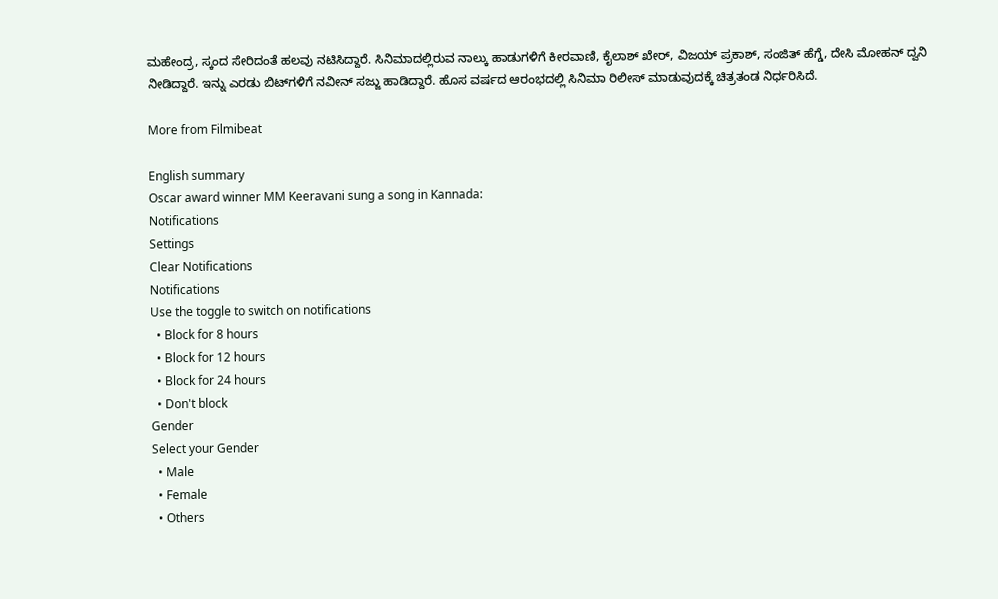ಮಹೇಂದ್ರ, ಸ್ಕಂದ ಸೇರಿದಂತೆ ಹಲವು ನಟಿಸಿದ್ದಾರೆ. ಸಿನಿಮಾದಲ್ಲಿರುವ ನಾಲ್ಕು ಹಾಡುಗಳಿಗೆ ಕೀರವಾಣಿ, ಕೈಲಾಶ್ ಖೇರ್, ವಿಜಯ್ ಪ್ರಕಾಶ್, ಸಂಜಿತ್ ಹೆಗ್ಡೆ, ದೇಸಿ ಮೋಹನ್ ದ್ವನಿ ನೀಡಿದ್ದಾರೆ. ಇನ್ನು ಎರಡು ಬಿಟ್‌ಗಳಿಗೆ ನವೀನ್ ಸಜ್ಜು ಹಾಡಿದ್ದಾರೆ. ಹೊಸ ವರ್ಷದ ಆರಂಭದಲ್ಲಿ ಸಿನಿಮಾ ರಿಲೀಸ್ ಮಾಡುವುದಕ್ಕೆ ಚಿತ್ರತಂಡ ನಿರ್ಧರಿಸಿದೆ.

More from Filmibeat

English summary
Oscar award winner MM Keeravani sung a song in Kannada:
Notifications
Settings
Clear Notifications
Notifications
Use the toggle to switch on notifications
  • Block for 8 hours
  • Block for 12 hours
  • Block for 24 hours
  • Don't block
Gender
Select your Gender
  • Male
  • Female
  • Others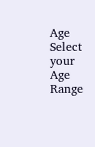Age
Select your Age Range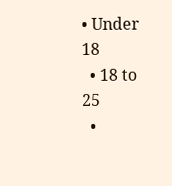• Under 18
  • 18 to 25
  •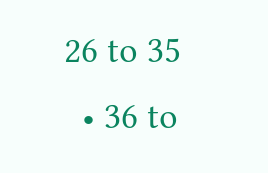26 to 35
  • 36 to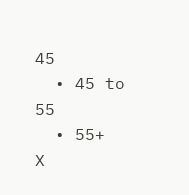45
  • 45 to 55
  • 55+
X